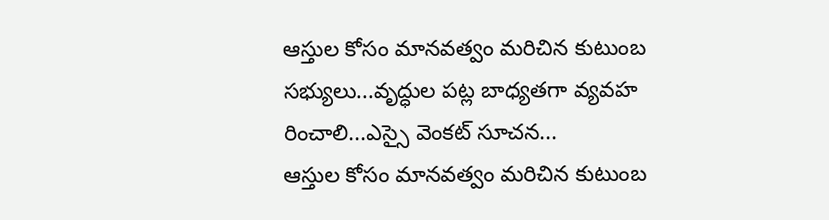ఆస్తుల కోసం మానవత్వం మరిచిన కుటుంబ సభ్యులు...వృద్ధుల పట్ల బాధ్యతగా వ్యవహ రించాలి...ఎస్సై వెంకట్ సూచన...
ఆస్తుల కోసం మానవత్వం మరిచిన కుటుంబ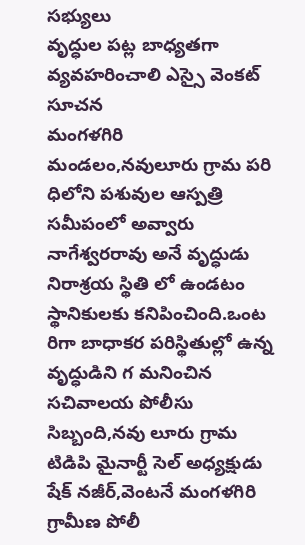సభ్యులు
వృద్ధుల పట్ల బాధ్యతగా వ్యవహరించాలి ఎస్సై వెంకట్ సూచన
మంగళగిరి మండలం,నవులూరు గ్రామ పరి ధిలోని పశువుల ఆస్పత్రి సమీపంలో అవ్వారు నాగేశ్వరరావు అనే వృద్ధుడు నిరాశ్రయ స్థితి లో ఉండటం స్థానికులకు కనిపించింది.ఒంట రిగా బాధాకర పరిస్థితుల్లో ఉన్న వృద్ధుడిని గ మనించిన సచివాలయ పోలీసు సిబ్బంది,నవు లూరు గ్రామ టిడిపి మైనార్టీ సెల్ అధ్యక్షుడు షేక్ నజీర్,వెంటనే మంగళగిరి గ్రామీణ పోలీ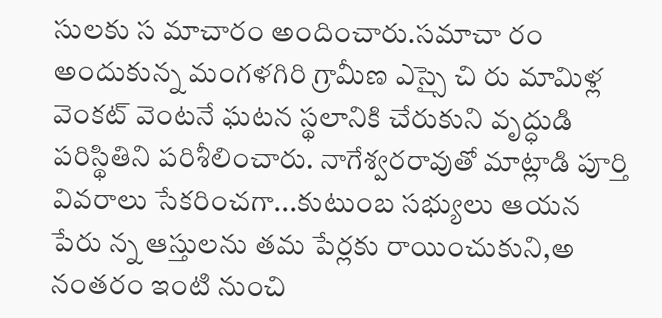సులకు స మాచారం అందించారు.సమాచా రం అందుకున్న మంగళగిరి గ్రామీణ ఎస్సై చి రు మామిళ్ల వెంకట్ వెంటనే ఘటన స్థలానికి చేరుకుని వృద్ధుడి పరిస్థితిని పరిశీలించారు. నాగేశ్వరరావుతో మాట్లాడి పూర్తి వివరాలు సేకరించగా...కుటుంబ సభ్యులు ఆయన పేరు న్న ఆస్తులను తమ పేర్లకు రాయించుకుని,అ నంతరం ఇంటి నుంచి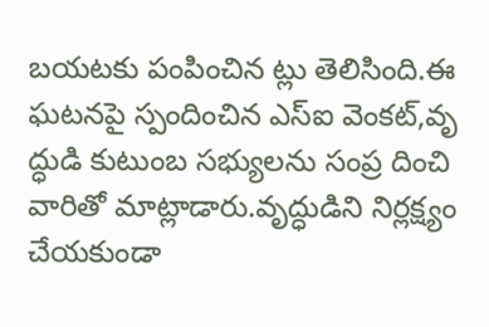బయటకు పంపించిన ట్లు తెలిసింది.ఈ ఘటనపై స్పందించిన ఎస్ఐ వెంకట్,వృ ద్ధుడి కుటుంబ సభ్యులను సంప్ర దించి వారితో మాట్లాడారు.వృద్ధుడిని నిర్లక్ష్యం చేయకుండా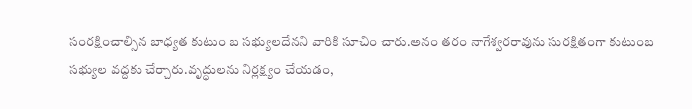సంరక్షించాల్సిన బాధ్యత కుటుం బ సభ్యులదేనని వారికి సూచిం చారు.అనం తరం నాగేశ్వరరావును సురక్షితంగా కుటుంబ సభ్యుల వద్దకు చేర్చారు.వృద్ధులను నిర్లక్ష్యం చేయడం,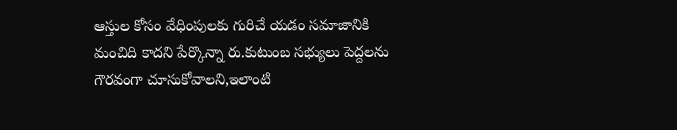ఆస్తుల కోసం వేధింపులకు గురిచే యడం సమాజానికి మంచిది కాదని పేర్కొన్నా రు.కుటుంబ సభ్యులు పెద్దలను గౌరవంగా చూసుకోవాలని,ఇలాంటి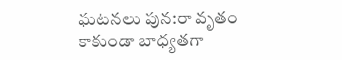ఘటనలు పున:రా వృతం కాకుండా బాధ్యతగా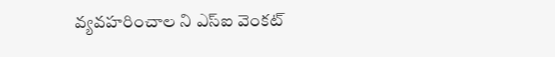వ్యవహరించాల ని ఎస్ఐ వెంకట్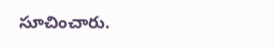సూచించారు.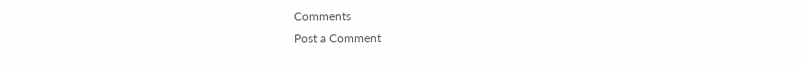Comments
Post a Comment